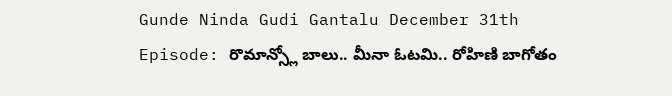Gunde Ninda Gudi Gantalu December 31th Episode: రొమాన్స్లో బాలు.. మీనా ఓటమి.. రోహిణి బాగోతం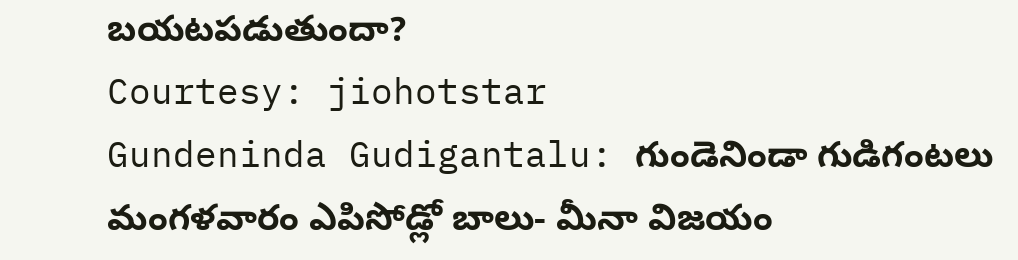బయటపడుతుందా?
Courtesy: jiohotstar
Gundeninda Gudigantalu: గుండెనిండా గుడిగంటలు మంగళవారం ఎపిసోడ్లో బాలు- మీనా విజయం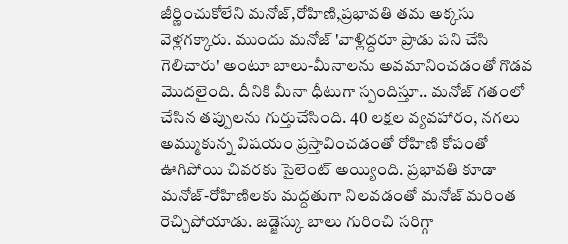జీర్ణించుకోలేని మనోజ్,రోహిణి,ప్రభావతి తమ అక్కసు వెళ్లగక్కారు. ముందు మనోజ్ 'వాళ్లిద్దరూ ప్రాడు పని చేసి గెలిచారు' అంటూ బాలు-మీనాలను అవమానించడంతో గొడవ మొదలైంది. దీనికి మీనా ధీటుగా స్పందిస్తూ.. మనోజ్ గతంలో చేసిన తప్పులను గుర్తుచేసింది. 40 లక్షల వ్యవహారం, నగలు అమ్ముకున్న విషయం ప్రస్తావించడంతో రోహిణి కోపంతో ఊగిపోయి చివరకు సైలెంట్ అయ్యింది. ప్రభావతి కూడా మనోజ్-రోహిణిలకు మద్దతుగా నిలవడంతో మనోజ్ మరింత రెచ్చిపోయాడు. జడ్జెస్కు బాలు గురించి సరిగ్గా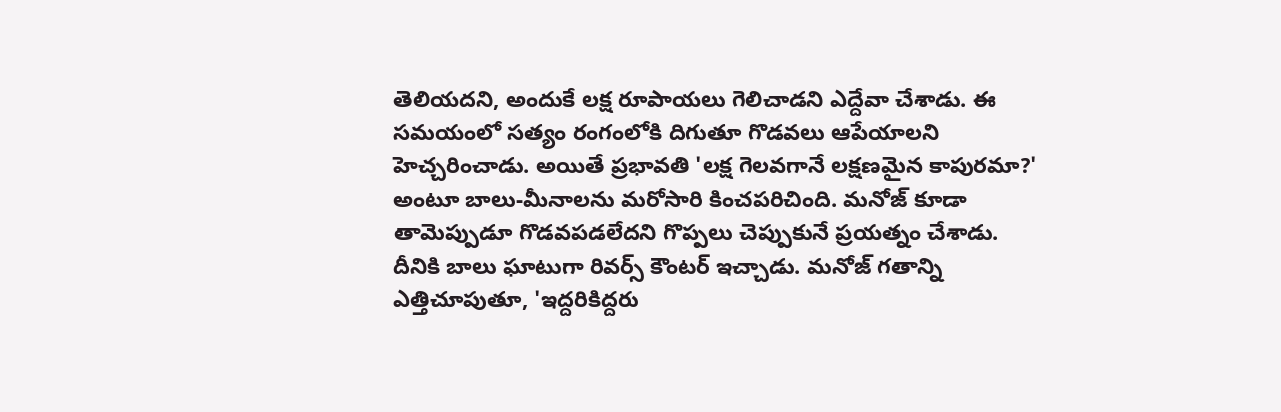తెలియదని, అందుకే లక్ష రూపాయలు గెలిచాడని ఎద్దేవా చేశాడు. ఈ సమయంలో సత్యం రంగంలోకి దిగుతూ గొడవలు ఆపేయాలని హెచ్చరించాడు. అయితే ప్రభావతి 'లక్ష గెలవగానే లక్షణమైన కాపురమా?' అంటూ బాలు-మీనాలను మరోసారి కించపరిచింది. మనోజ్ కూడా తామెప్పుడూ గొడవపడలేదని గొప్పలు చెప్పుకునే ప్రయత్నం చేశాడు.
దీనికి బాలు ఘాటుగా రివర్స్ కౌంటర్ ఇచ్చాడు. మనోజ్ గతాన్ని ఎత్తిచూపుతూ, 'ఇద్దరికిద్దరు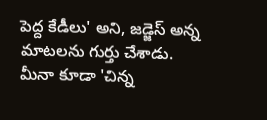పెద్ద కేడీలు' అని, జడ్జెస్ అన్న మాటలను గుర్తు చేశాడు. మీనా కూడా 'చిన్న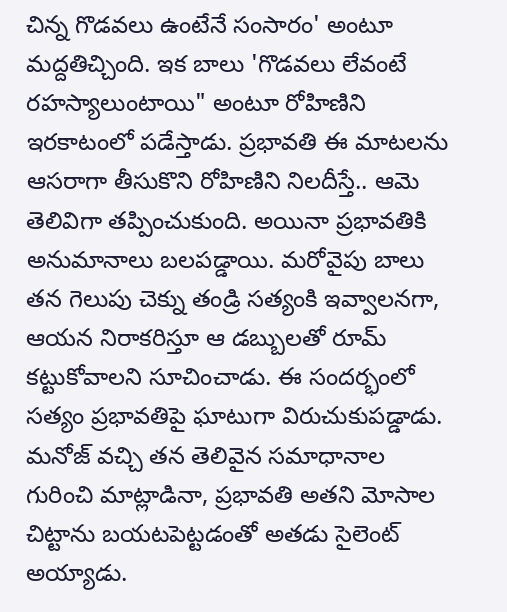చిన్న గొడవలు ఉంటేనే సంసారం' అంటూ మద్దతిచ్చింది. ఇక బాలు 'గొడవలు లేవంటే రహస్యాలుంటాయి" అంటూ రోహిణిని ఇరకాటంలో పడేస్తాడు. ప్రభావతి ఈ మాటలను ఆసరాగా తీసుకొని రోహిణిని నిలదీస్తే.. ఆమె తెలివిగా తప్పించుకుంది. అయినా ప్రభావతికి అనుమానాలు బలపడ్డాయి. మరోవైపు బాలు తన గెలుపు చెక్ను తండ్రి సత్యంకి ఇవ్వాలనగా, ఆయన నిరాకరిస్తూ ఆ డబ్బులతో రూమ్ కట్టుకోవాలని సూచించాడు. ఈ సందర్భంలో సత్యం ప్రభావతిపై ఘాటుగా విరుచుకుపడ్డాడు. మనోజ్ వచ్చి తన తెలివైన సమాధానాల గురించి మాట్లాడినా, ప్రభావతి అతని మోసాల చిట్టాను బయటపెట్టడంతో అతడు సైలెంట్ అయ్యాడు.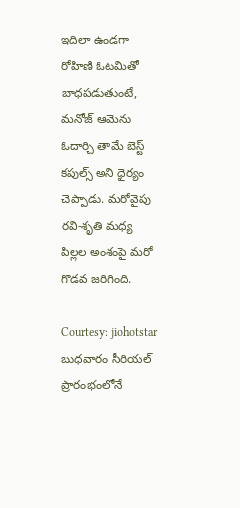ఇదిలా ఉండగా రోహిణి ఓటమితో బాధపడుతుంటే, మనోజ్ ఆమెను ఓదార్చి తామే బెస్ట్ కపుల్స్ అని ధైర్యం చెప్పాడు. మరోవైపు రవి-శృతి మధ్య పిల్లల అంశంపై మరో గొడవ జరిగింది.

Courtesy: jiohotstar
బుధవారం సీరియల్ ప్రారంభంలోనే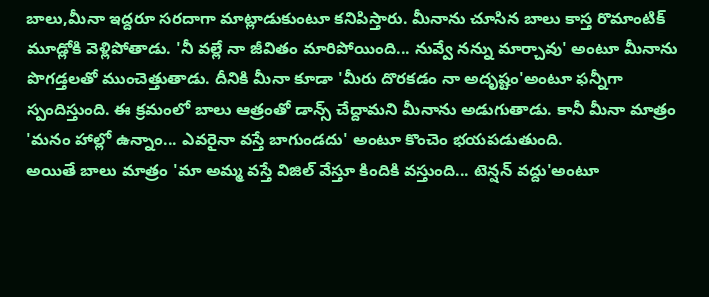బాలు,మీనా ఇద్దరూ సరదాగా మాట్లాడుకుంటూ కనిపిస్తారు. మీనాను చూసిన బాలు కాస్త రొమాంటిక్ మూడ్లోకి వెళ్లిపోతాడు. 'నీ వల్లే నా జీవితం మారిపోయింది... నువ్వే నన్ను మార్చావు' అంటూ మీనాను పొగడ్తలతో ముంచెత్తుతాడు. దీనికి మీనా కూడా 'మీరు దొరకడం నా అదృష్టం'అంటూ ఫన్నీగా స్పందిస్తుంది. ఈ క్రమంలో బాలు ఆత్రంతో డాన్స్ చేద్దామని మీనాను అడుగుతాడు. కానీ మీనా మాత్రం 'మనం హాల్లో ఉన్నాం... ఎవరైనా వస్తే బాగుండదు' అంటూ కొంచెం భయపడుతుంది.
అయితే బాలు మాత్రం 'మా అమ్మ వస్తే విజిల్ వేస్తూ కిందికి వస్తుంది... టెన్షన్ వద్దు'అంటూ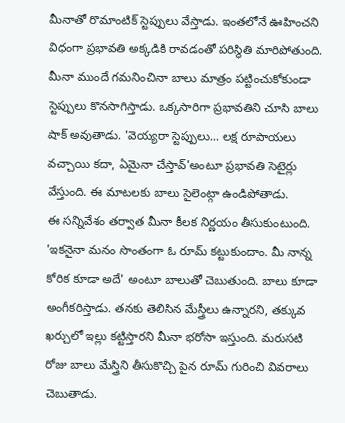మీనాతో రొమాంటిక్ స్టెప్పులు వేస్తాడు. ఇంతలోనే ఊహించని విధంగా ప్రభావతి అక్కడికి రావడంతో పరిస్థితి మారిపోతుంది. మీనా ముందే గమనించినా బాలు మాత్రం పట్టించుకోకుండా స్టెప్పులు కొనసాగిస్తాడు. ఒక్కసారిగా ప్రభావతిని చూసి బాలు షాక్ అవుతాడు. 'వెయ్యరా స్టెప్పులు... లక్ష రూపాయలు వచ్చాయి కదా, ఏమైనా చేస్తావ్'అంటూ ప్రభావతి సెటైర్లు వేస్తుంది. ఈ మాటలకు బాలు సైలెంట్గా ఉండిపోతాడు.
ఈ సన్నివేశం తర్వాత మీనా కీలక నిర్ణయం తీసుకుంటుంది. 'ఇకనైనా మనం సొంతంగా ఓ రూమ్ కట్టుకుందాం. మీ నాన్న కోరిక కూడా అదే' అంటూ బాలుతో చెబుతుంది. బాలు కూడా అంగీకరిస్తాడు. తనకు తెలిసిన మేస్త్రీలు ఉన్నారని, తక్కువ ఖర్చులో ఇల్లు కట్టిస్తారని మీనా భరోసా ఇస్తుంది. మరుసటి రోజు బాలు మేస్త్రిని తీసుకొచ్చి పైన రూమ్ గురించి వివరాలు చెబుతాడు.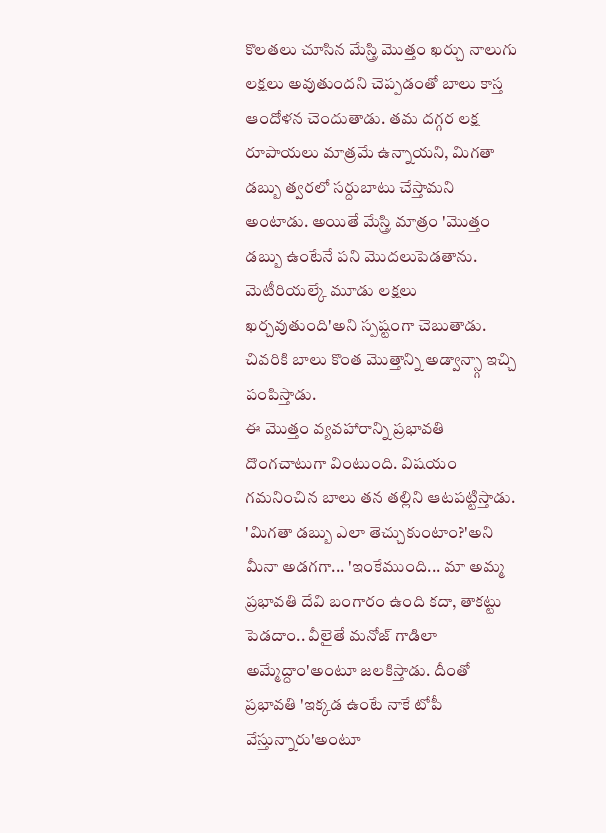కొలతలు చూసిన మేస్త్రి మొత్తం ఖర్చు నాలుగు లక్షలు అవుతుందని చెప్పడంతో బాలు కాస్త ఆందోళన చెందుతాడు. తమ దగ్గర లక్ష రూపాయలు మాత్రమే ఉన్నాయని, మిగతా డబ్బు త్వరలో సర్దుబాటు చేస్తామని అంటాడు. అయితే మేస్త్రి మాత్రం 'మొత్తం డబ్బు ఉంటేనే పని మొదలుపెడతాను. మెటీరియల్కే మూడు లక్షలు ఖర్చవుతుంది'అని స్పష్టంగా చెబుతాడు. చివరికి బాలు కొంత మొత్తాన్ని అడ్వాన్స్గా ఇచ్చి పంపిస్తాడు.
ఈ మొత్తం వ్యవహారాన్ని ప్రభావతి దొంగచాటుగా వింటుంది. విషయం గమనించిన బాలు తన తల్లిని ఆటపట్టిస్తాడు. 'మిగతా డబ్బు ఎలా తెచ్చుకుంటాం?'అని మీనా అడగగా... 'ఇంకేముంది... మా అమ్మ ప్రభావతి దేవి బంగారం ఉంది కదా, తాకట్టు పెడదాం.. వీలైతే మనోజ్ గాడిలా అమ్మేద్దాం'అంటూ జలకిస్తాడు. దీంతో ప్రభావతి 'ఇక్కడ ఉంటే నాకే టోపీ వేస్తున్నారు'అంటూ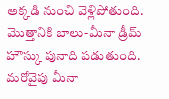అక్కడి నుంచి వెళ్లిపోతుంది. మొత్తానికి బాలు-మీనా డ్రీమ్ హౌస్కు పునాది పడుతుంది.
మరోవైపు మీనా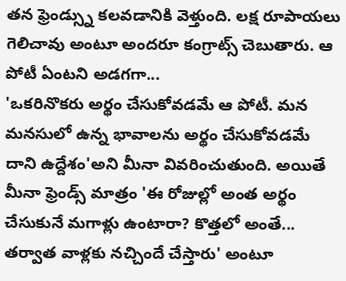తన ఫ్రెండ్స్ను కలవడానికి వెళ్తుంది. లక్ష రూపాయలు గెలిచావు అంటూ అందరూ కంగ్రాట్స్ చెబుతారు. ఆ పోటీ ఏంటని అడగగా...
'ఒకరినొకరు అర్థం చేసుకోవడమే ఆ పోటీ. మన మనసులో ఉన్న భావాలను అర్థం చేసుకోవడమే దాని ఉద్దేశం'అని మీనా వివరించుతుంది. అయితే మీనా ఫ్రెండ్స్ మాత్రం 'ఈ రోజుల్లో అంత అర్థం చేసుకునే మగాళ్లు ఉంటారా? కొత్తలో అంతే... తర్వాత వాళ్లకు నచ్చిందే చేస్తారు' అంటూ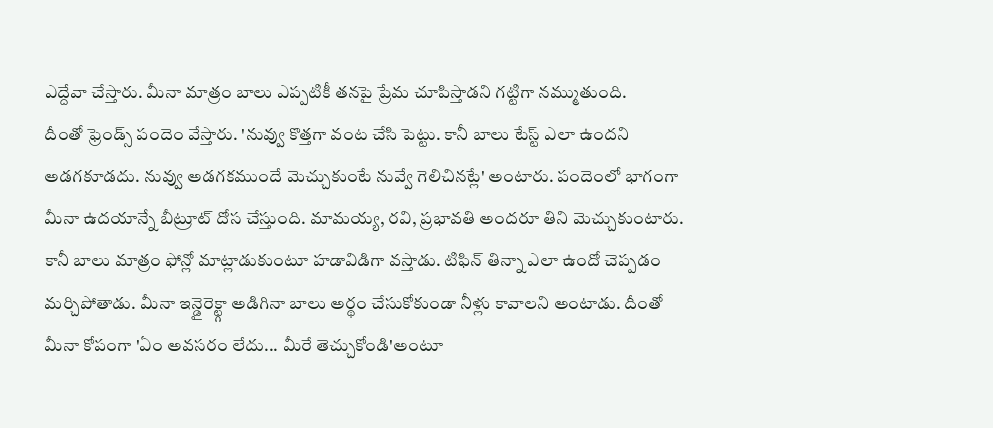ఎద్దేవా చేస్తారు. మీనా మాత్రం బాలు ఎప్పటికీ తనపై ప్రేమ చూపిస్తాడని గట్టిగా నమ్ముతుంది.
దీంతో ఫ్రెండ్స్ పందెం వేస్తారు. 'నువ్వు కొత్తగా వంట చేసి పెట్టు. కానీ బాలు టేస్ట్ ఎలా ఉందని అడగకూడదు. నువ్వు అడగకముందే మెచ్చుకుంటే నువ్వే గెలిచినట్లే' అంటారు. పందెంలో భాగంగా మీనా ఉదయాన్నే బీట్రూట్ దోస చేస్తుంది. మామయ్య, రవి, ప్రభావతి అందరూ తిని మెచ్చుకుంటారు. కానీ బాలు మాత్రం ఫోన్లో మాట్లాడుకుంటూ హడావిడిగా వస్తాడు. టిఫిన్ తిన్నా ఎలా ఉందో చెప్పడం మర్చిపోతాడు. మీనా ఇన్డైరెక్ట్గా అడిగినా బాలు అర్థం చేసుకోకుండా నీళ్లు కావాలని అంటాడు. దీంతో మీనా కోపంగా 'ఏం అవసరం లేదు... మీరే తెచ్చుకోండి'అంటూ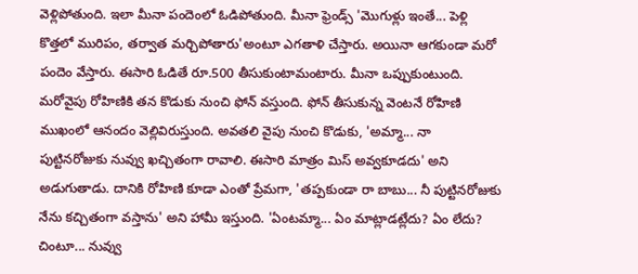వెళ్లిపోతుంది. ఇలా మీనా పందెంలో ఓడిపోతుంది. మీనా ఫ్రెండ్స్ 'మొగుళ్లు ఇంతే... పెళ్లి కొత్తలో మురిపం, తర్వాత మర్చిపోతారు'అంటూ ఎగతాళి చేస్తారు. అయినా ఆగకుండా మరో పందెం వేస్తారు. ఈసారి ఓడితే రూ.500 తీసుకుంటామంటారు. మీనా ఒప్పుకుంటుంది.
మరోవైపు రోహిణికి తన కొడుకు నుంచి ఫోన్ వస్తుంది. ఫోన్ తీసుకున్న వెంటనే రోహిణి ముఖంలో ఆనందం వెల్లివిరుస్తుంది. అవతలి వైపు నుంచి కొడుకు, 'అమ్మా... నా పుట్టినరోజుకు నువ్వు ఖచ్చితంగా రావాలి. ఈసారి మాత్రం మిస్ అవ్వకూడదు' అని అడుగుతాడు. దానికి రోహిణి కూడా ఎంతో ప్రేమగా, 'తప్పకుండా రా బాబు... నీ పుట్టినరోజుకు నేను కచ్చితంగా వస్తాను' అని హామీ ఇస్తుంది. 'ఏంటమ్మా... ఏం మాట్లాడట్లేదు? ఏం లేదు? చింటూ... నువ్వు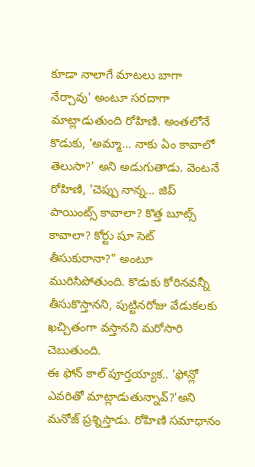కూడా నాలాగే మాటలు బాగా నేర్చావు' అంటూ సరదాగా మాట్లాడుతుంది రోహిణి. అంతలోనే కొడుకు, 'అమ్మా... నాకు ఏం కావాలో తెలుసా?' అని అడుగుతాడు. వెంటనే రోహిణి, 'చెప్పు నాన్న... జిప్ పాయింట్స్ కావాలా? కొత్త బూట్స్ కావాలా? కోర్టు షూ సెట్ తీసుకురానా?" అంటూ మురిసిపోతుంది. కొడుకు కోరినవన్నీ తీసుకొస్తానని, పుట్టినరోజు వేడుకలకు ఖచ్చితంగా వస్తానని మరోసారి చెబుతుంది.
ఈ ఫోన్ కాల్ పూర్తయ్యాక.. 'ఫోన్లో ఎవరితో మాట్లాడుతున్నావ్?'అని మనోజ్ ప్రశ్నిస్తాడు. రోహిణి సమాధానం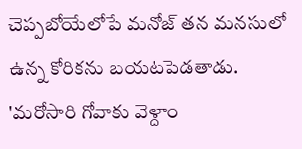చెప్పబోయేలోపే మనోజ్ తన మనసులో ఉన్న కోరికను బయటపెడతాడు. 'మరోసారి గోవాకు వెళ్దాం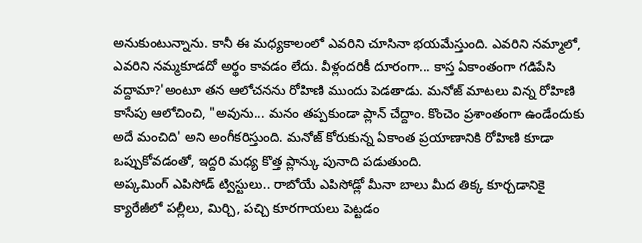అనుకుంటున్నాను. కానీ ఈ మధ్యకాలంలో ఎవరిని చూసినా భయమేస్తుంది. ఎవరిని నమ్మాలో, ఎవరిని నమ్మకూడదో అర్థం కావడం లేదు. వీళ్లందరికీ దూరంగా... కాస్త ఏకాంతంగా గడిపేసి వద్దామా?'అంటూ తన ఆలోచనను రోహిణి ముందు పెడతాడు. మనోజ్ మాటలు విన్న రోహిణి కాసేపు ఆలోచించి, "అవును... మనం తప్పకుండా ప్లాన్ చేద్దాం. కొంచెం ప్రశాంతంగా ఉండేందుకు అదే మంచిది' అని అంగీకరిస్తుంది. మనోజ్ కోరుకున్న ఏకాంత ప్రయాణానికి రోహిణి కూడా ఒప్పుకోవడంతో, ఇద్దరి మధ్య కొత్త ప్లాన్కు పునాది పడుతుంది.
అప్కమింగ్ ఎపిసోడ్ ట్విస్టులు.. రాబోయే ఎపిసోడ్లో మీనా బాలు మీద తిక్క కూర్చడానికై క్యారేజీలో పల్లీలు, మిర్చి, పచ్చి కూరగాయలు పెట్టడం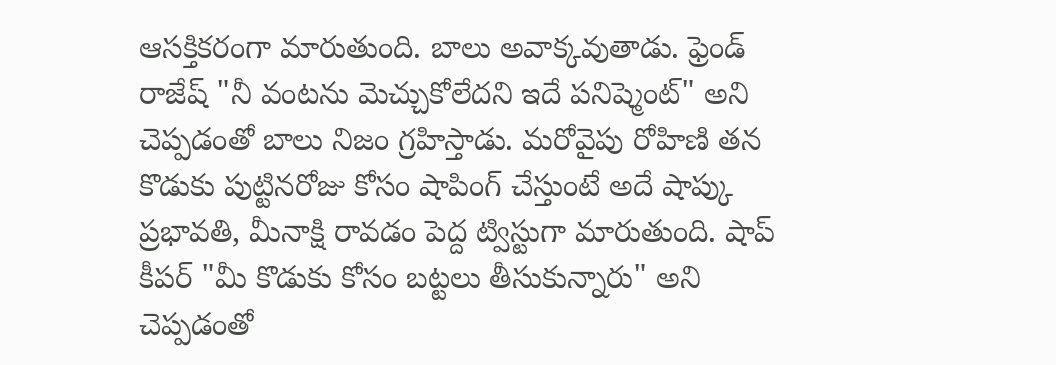ఆసక్తికరంగా మారుతుంది. బాలు అవాక్కవుతాడు. ఫ్రెండ్ రాజేష్ "నీ వంటను మెచ్చుకోలేదని ఇదే పనిష్మెంట్" అని చెప్పడంతో బాలు నిజం గ్రహిస్తాడు. మరోవైపు రోహిణి తన కొడుకు పుట్టినరోజు కోసం షాపింగ్ చేస్తుంటే అదే షాప్కు ప్రభావతి, మీనాక్షి రావడం పెద్ద ట్విస్టుగా మారుతుంది. షాప్ కీపర్ "మీ కొడుకు కోసం బట్టలు తీసుకున్నారు" అని చెప్పడంతో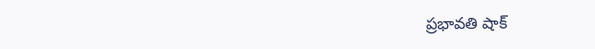ప్రభావతి షాక్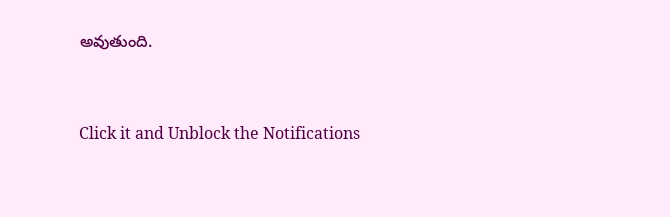అవుతుంది.


Click it and Unblock the Notifications